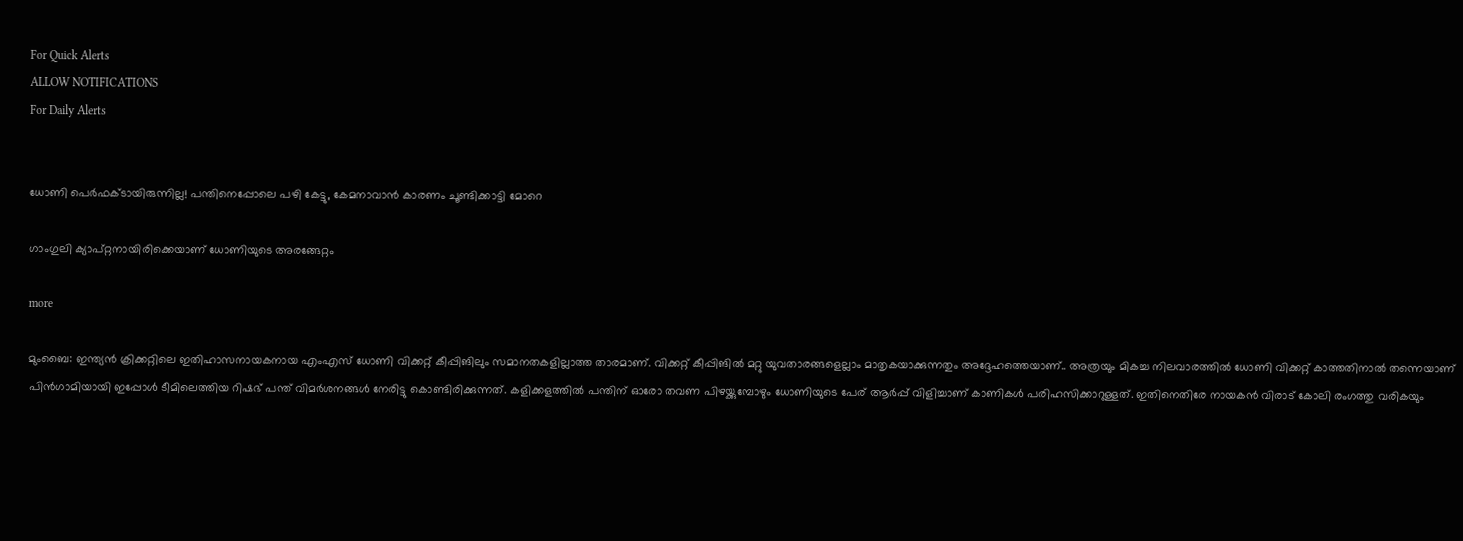For Quick Alerts
ALLOW NOTIFICATIONS
For Daily Alerts


ധോണി പെര്‍ഫക്ടായിരുന്നില്ല! പന്തിനെപ്പോലെ പഴി കേട്ടു, കേമനാവാന്‍ കാരണം ചൂണ്ടിക്കാട്ടി മോറെ

ഗാംഗുലി ക്യാപ്റ്റനായിരിക്കെയാണ് ധോണിയുടെ അരങ്ങേറ്റം

more

മുംബൈ: ഇന്ത്യന്‍ ക്രിക്കറ്റിലെ ഇതിഹാസനായകനായ എംഎസ് ധോണി വിക്കറ്റ് കീപ്പിങിലും സമാനതകളില്ലാത്ത താരമാണ്. വിക്കറ്റ് കീപ്പിങില്‍ മറ്റു യുവതാരങ്ങളെല്ലാം മാതൃകയാക്കുന്നതും അദ്ദേഹത്തെയാണ്.. അത്രയും മികച്ച നിലവാരത്തില്‍ ധോണി വിക്കറ്റ് കാത്തതിനാല്‍ തന്നെയാണ് പിന്‍ഗാമിയായി ഇപ്പോള്‍ ടീമിലെത്തിയ റിഷഭ് പന്ത് വിമര്‍ശനങ്ങള്‍ നേരിട്ടു കൊണ്ടിരിക്കുന്നത്. കളിക്കളത്തില്‍ പന്തിന് ഓരോ തവണ പിഴയ്ക്കുമ്പോഴും ധോണിയുടെ പേര് ആര്‍പ്പ് വിളിച്ചാണ് കാണികള്‍ പരിഹസിക്കാറുള്ളത്. ഇതിനെതിരേ നായകന്‍ വിരാട് കോലി രംഗത്തു വരികയും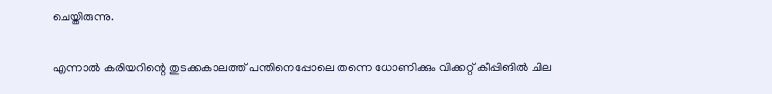ചെയ്തിരുന്നു.

എന്നാല്‍ കരിയറിന്റെ തുടക്കകാലത്ത് പന്തിനെപ്പോലെ തന്നെ ധോണിക്കും വിക്കറ്റ് കീപ്പിങില്‍ ചില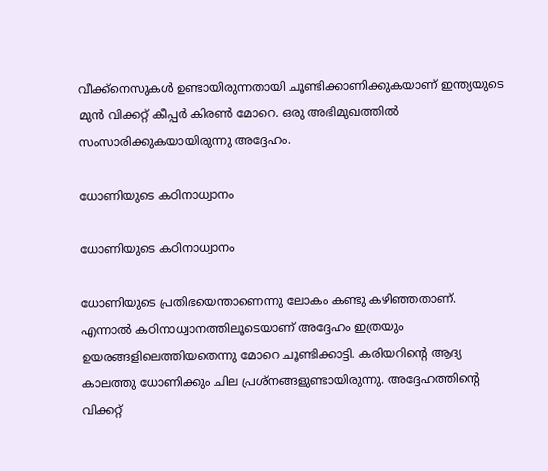വീക്ക്‌നെസുകള്‍ ഉണ്ടായിരുന്നതായി ചൂണ്ടിക്കാണിക്കുകയാണ് ഇന്ത്യയുടെ മുന്‍ വിക്കറ്റ് കീപ്പര്‍ കിരണ്‍ മോറെ. ഒരു അഭിമുഖത്തില്‍ സംസാരിക്കുകയായിരുന്നു അദ്ദേഹം.

ധോണിയുടെ കഠിനാധ്വാനം

ധോണിയുടെ കഠിനാധ്വാനം

ധോണിയുടെ പ്രതിഭയെന്താണെന്നു ലോകം കണ്ടു കഴിഞ്ഞതാണ്. എന്നാല്‍ കഠിനാധ്വാനത്തിലൂടെയാണ് അദ്ദേഹം ഇത്രയും ഉയരങ്ങളിലെത്തിയതെന്നു മോറെ ചൂണ്ടിക്കാട്ടി. കരിയറിന്റെ ആദ്യ കാലത്തു ധോണിക്കും ചില പ്രശ്‌നങ്ങളുണ്ടായിരുന്നു. അദ്ദേഹത്തിന്റെ വിക്കറ്റ്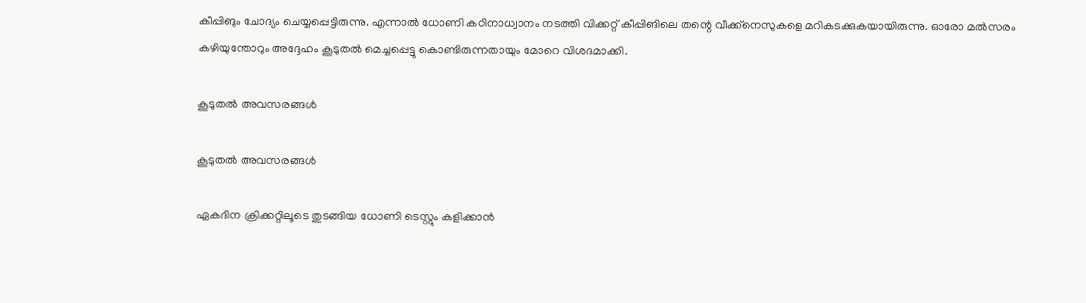കീപ്പിങും ചോദ്യം ചെയ്യപ്പെട്ടിരുന്നു. എന്നാല്‍ ധോണി കഠിനാധ്വാനം നടത്തി വിക്കറ്റ് കീപ്പിങിലെ തന്റെ വീക്ക്‌നെസുകളെ മറികടക്കുകയായിരുന്നു. ഓരോ മല്‍സരം കഴിയുന്തോറും അദ്ദേഹം കൂടുതല്‍ മെച്ചപ്പെട്ടു കൊണ്ടിരുന്നതായും മോറെ വിശദമാക്കി.

കൂടുതല്‍ അവസരങ്ങള്‍

കൂടുതല്‍ അവസരങ്ങള്‍

ഏകദിന ക്രിക്കറ്റിലൂടെ തുടങ്ങിയ ധോണി ടെസ്റ്റും കളിക്കാന്‍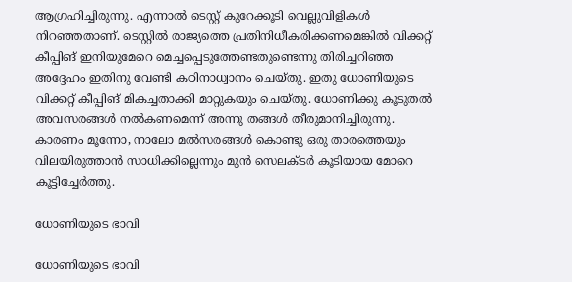ആഗ്രഹിച്ചിരുന്നു. എന്നാല്‍ ടെസ്റ്റ് കുറേക്കൂടി വെല്ലുവിളികള്‍ നിറഞ്ഞതാണ്. ടെസ്റ്റില്‍ രാജ്യത്തെ പ്രതിനിധീകരിക്കണമെങ്കില്‍ വിക്കറ്റ് കീപ്പിങ് ഇനിയുമേറെ മെച്ചപ്പെടുത്തേണ്ടതുണ്ടെന്നു തിരിച്ചറിഞ്ഞ അദ്ദേഹം ഇതിനു വേണ്ടി കഠിനാധ്വാനം ചെയ്തു. ഇതു ധോണിയുടെ വിക്കറ്റ് കീപ്പിങ് മികച്ചതാക്കി മാറ്റുകയും ചെയ്തു. ധോണിക്കു കൂടുതല്‍ അവസരങ്ങള്‍ നല്‍കണമെന്ന് അന്നു തങ്ങള്‍ തീരുമാനിച്ചിരുന്നു. കാരണം മൂന്നോ, നാലോ മല്‍സരങ്ങള്‍ കൊണ്ടു ഒരു താരത്തെയും വിലയിരുത്താന്‍ സാധിക്കില്ലെന്നും മുന്‍ സെലക്ടര്‍ കൂടിയായ മോറെ കൂട്ടിച്ചേര്‍ത്തു.

ധോണിയുടെ ഭാവി

ധോണിയുടെ ഭാവി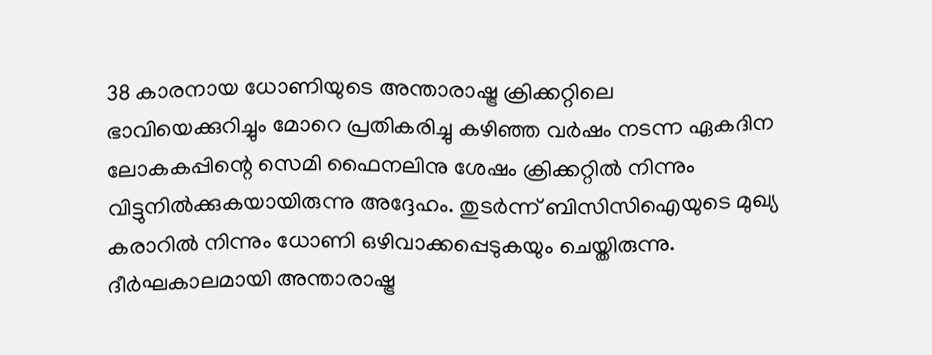38 കാരനായ ധോണിയുടെ അന്താരാഷ്ട്ര ക്രിക്കറ്റിലെ ഭാവിയെക്കുറിച്ചും മോറെ പ്രതികരിച്ചു കഴിഞ്ഞ വര്‍ഷം നടന്ന ഏകദിന ലോകകപ്പിന്റെ സെമി ഫൈനലിനു ശേഷം ക്രിക്കറ്റില്‍ നിന്നും വിട്ടുനില്‍ക്കുകയായിരുന്നു അദ്ദേഹം. തുടര്‍ന്ന് ബിസിസിഐയുടെ മുഖ്യ കരാറില്‍ നിന്നും ധോണി ഒഴിവാക്കപ്പെടുകയും ചെയ്തിരുന്നു.
ദീര്‍ഘകാലമായി അന്താരാഷ്ട്ര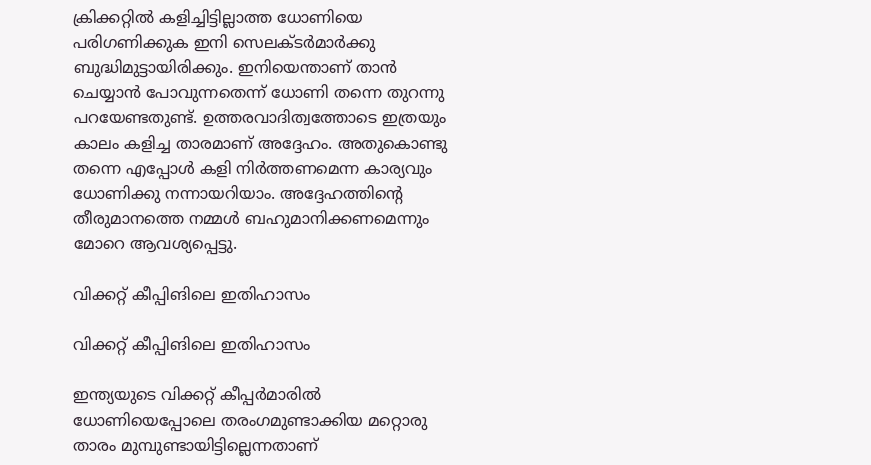ക്രിക്കറ്റില്‍ കളിച്ചിട്ടില്ലാത്ത ധോണിയെ പരിഗണിക്കുക ഇനി സെലക്ടര്‍മാര്‍ക്കു ബുദ്ധിമുട്ടായിരിക്കും. ഇനിയെന്താണ് താന്‍ ചെയ്യാന്‍ പോവുന്നതെന്ന് ധോണി തന്നെ തുറന്നു പറയേണ്ടതുണ്ട്. ഉത്തരവാദിത്വത്തോടെ ഇത്രയും കാലം കളിച്ച താരമാണ് അദ്ദേഹം. അതുകൊണ്ടു തന്നെ എപ്പോള്‍ കളി നിര്‍ത്തണമെന്ന കാര്യവും ധോണിക്കു നന്നായറിയാം. അദ്ദേഹത്തിന്റെ തീരുമാനത്തെ നമ്മള്‍ ബഹുമാനിക്കണമെന്നും മോറെ ആവശ്യപ്പെട്ടു.

വിക്കറ്റ് കീപ്പിങിലെ ഇതിഹാസം

വിക്കറ്റ് കീപ്പിങിലെ ഇതിഹാസം

ഇന്ത്യയുടെ വിക്കറ്റ് കീപ്പര്‍മാരില്‍ ധോണിയെപ്പോലെ തരംഗമുണ്ടാക്കിയ മറ്റൊരു താരം മുമ്പുണ്ടായിട്ടില്ലെന്നതാണ്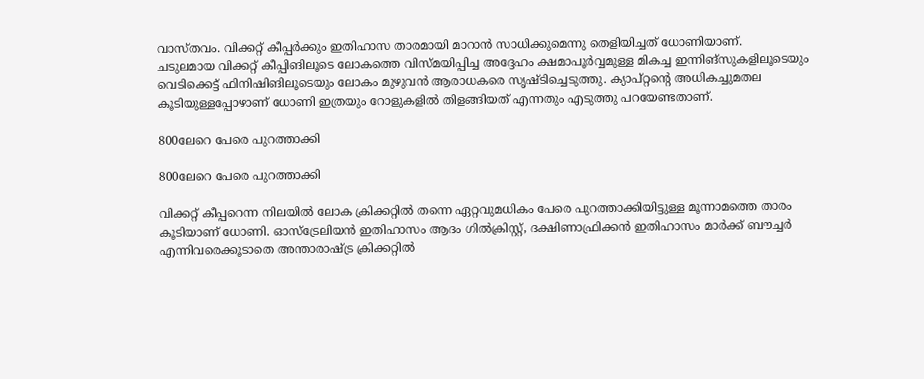വാസ്തവം. വിക്കറ്റ് കീപ്പര്‍ക്കും ഇതിഹാസ താരമായി മാറാന്‍ സാധിക്കുമെന്നു തെളിയിച്ചത് ധോണിയാണ്.
ചടുലമായ വിക്കറ്റ് കീപ്പിങിലൂടെ ലോകത്തെ വിസ്മയിപ്പിച്ച അദ്ദേഹം ക്ഷമാപൂര്‍വ്വമുള്ള മികച്ച ഇന്നിങ്‌സുകളിലൂടെയും വെടിക്കെട്ട് ഫിനിഷിങിലൂടെയും ലോകം മുഴുവന്‍ ആരാധകരെ സൃഷ്ടിച്ചെടുത്തു. ക്യാപ്റ്റന്റെ അധികച്ചുമതല കൂടിയുള്ളപ്പോഴാണ് ധോണി ഇത്രയും റോളുകളില്‍ തിളങ്ങിയത് എന്നതും എടുത്തു പറയേണ്ടതാണ്.

800ലേറെ പേരെ പുറത്താക്കി

800ലേറെ പേരെ പുറത്താക്കി

വിക്കറ്റ് കീപ്പറെന്ന നിലയില്‍ ലോക ക്രിക്കറ്റില്‍ തന്നെ ഏറ്റവുമധികം പേരെ പുറത്താക്കിയിട്ടുള്ള മൂന്നാമത്തെ താരം കൂടിയാണ് ധോണി. ഓസ്‌ട്രേലിയന്‍ ഇതിഹാസം ആദം ഗില്‍ക്രിസ്റ്റ്, ദക്ഷിണാഫ്രിക്കന്‍ ഇതിഹാസം മാര്‍ക്ക് ബൗച്ചര്‍ എന്നിവരെക്കൂടാതെ അന്താരാഷ്ട്ര ക്രിക്കറ്റില്‍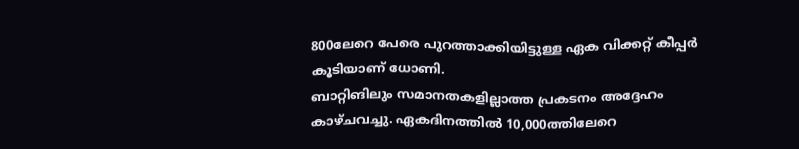800ലേറെ പേരെ പുറത്താക്കിയിട്ടുള്ള ഏക വിക്കറ്റ് കീപ്പര്‍ കൂടിയാണ് ധോണി.
ബാറ്റിങിലും സമാനതകളില്ലാത്ത പ്രകടനം അദ്ദേഹം കാഴ്ചവച്ചു. ഏകദിനത്തില്‍ 10,000ത്തിലേറെ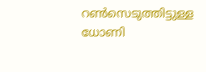റണ്‍സെടുത്തിട്ടുള്ള ധോണി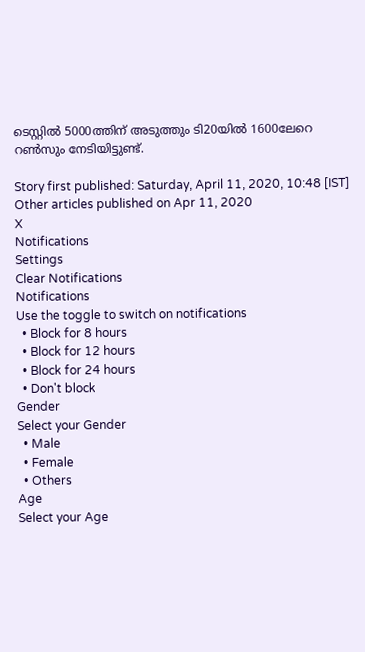ടെസ്റ്റില്‍ 5000ത്തിന് അടുത്തും ടി20യില്‍ 1600ലേറെ റണ്‍സും നേടിയിട്ടുണ്ട്.

Story first published: Saturday, April 11, 2020, 10:48 [IST]
Other articles published on Apr 11, 2020
X
Notifications
Settings
Clear Notifications
Notifications
Use the toggle to switch on notifications
  • Block for 8 hours
  • Block for 12 hours
  • Block for 24 hours
  • Don't block
Gender
Select your Gender
  • Male
  • Female
  • Others
Age
Select your Age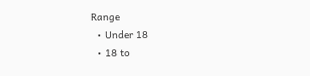Range
  • Under 18
  • 18 to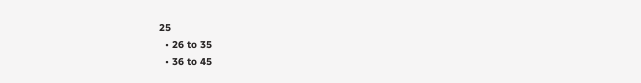25
  • 26 to 35
  • 36 to 45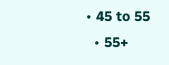• 45 to 55
  • 55+